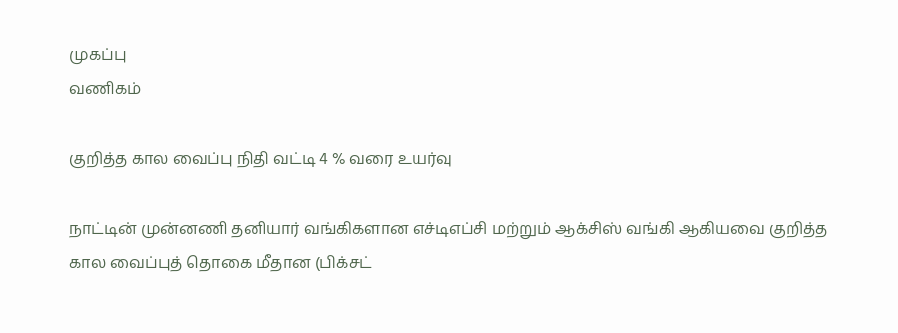முகப்பு
வணிகம்

குறித்த கால வைப்பு நிதி வட்டி 4 % வரை உயர்வு

நாட்டின் முன்னணி தனியார் வங்கிகளான எச்டிஎப்சி மற்றும் ஆக்சிஸ் வங்கி ஆகியவை குறித்த கால வைப்புத் தொகை மீதான (பிக்சட்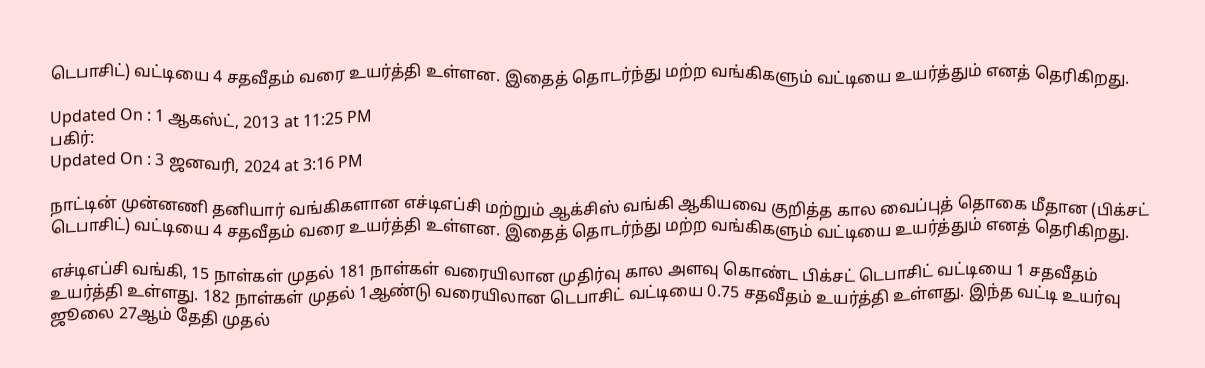டெபாசிட்) வட்டியை 4 சதவீதம் வரை உயர்த்தி உள்ளன. இதைத் தொடர்ந்து மற்ற வங்கிகளும் வட்டியை உயர்த்தும் எனத் தெரிகிறது.

Updated On : 1 ஆகஸ்ட், 2013 at 11:25 PM
பகிர்:
Updated On : 3 ஜனவரி, 2024 at 3:16 PM

நாட்டின் முன்னணி தனியார் வங்கிகளான எச்டிஎப்சி மற்றும் ஆக்சிஸ் வங்கி ஆகியவை குறித்த கால வைப்புத் தொகை மீதான (பிக்சட் டெபாசிட்) வட்டியை 4 சதவீதம் வரை உயர்த்தி உள்ளன. இதைத் தொடர்ந்து மற்ற வங்கிகளும் வட்டியை உயர்த்தும் எனத் தெரிகிறது.

எச்டிஎப்சி வங்கி, 15 நாள்கள் முதல் 181 நாள்கள் வரையிலான முதிர்வு கால அளவு கொண்ட பிக்சட் டெபாசிட் வட்டியை 1 சதவீதம் உயர்த்தி உள்ளது. 182 நாள்கள் முதல் 1ஆண்டு வரையிலான டெபாசிட் வட்டியை 0.75 சதவீதம் உயர்த்தி உள்ளது. இந்த வட்டி உயர்வு ஜூலை 27ஆம் தேதி முதல்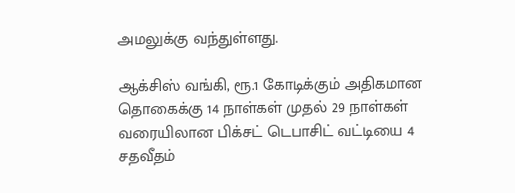அமலுக்கு வந்துள்ளது.

ஆக்சிஸ் வங்கி, ரூ.1 கோடிக்கும் அதிகமான தொகைக்கு 14 நாள்கள் முதல் 29 நாள்கள் வரையிலான பிக்சட் டெபாசிட் வட்டியை 4 சதவீதம்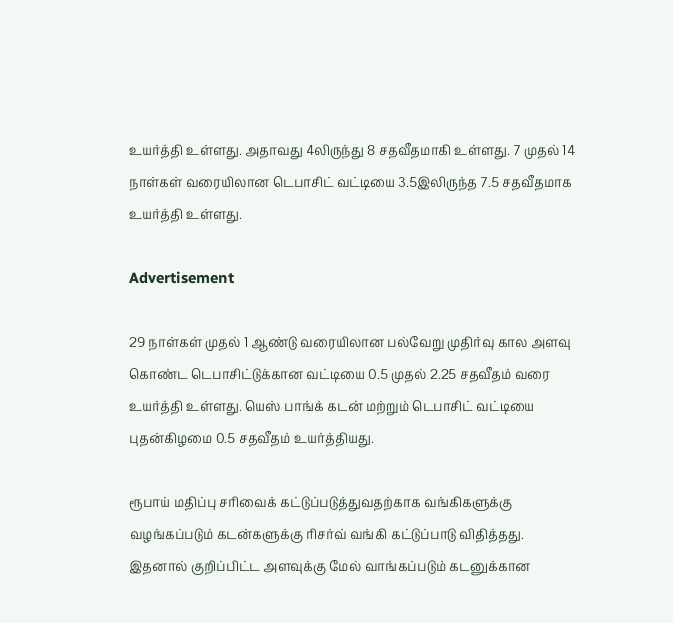உயர்த்தி உள்ளது. அதாவது 4லிருந்து 8 சதவீதமாகி உள்ளது. 7 முதல் 14 நாள்கள் வரையிலான டெபாசிட் வட்டியை 3.5இலிருந்த 7.5 சதவீதமாக உயர்த்தி உள்ளது.

Advertisement

29 நாள்கள் முதல் 1 ஆண்டு வரையிலான பல்வேறு முதிர்வு கால அளவு கொண்ட டெபாசிட்டுக்கான வட்டியை 0.5 முதல் 2.25 சதவீதம் வரை உயர்த்தி உள்ளது. யெஸ் பாங்க் கடன் மற்றும் டெபாசிட் வட்டியை புதன்கிழமை 0.5 சதவீதம் உயர்த்தியது.

ரூபாய் மதிப்பு சரிவைக் கட்டுப்படுத்துவதற்காக வங்கிகளுக்கு வழங்கப்படும் கடன்களுக்கு ரிசர்வ் வங்கி கட்டுப்பாடு விதித்தது. இதனால் குறிப்பிட்ட அளவுக்கு மேல் வாங்கப்படும் கடனுக்கான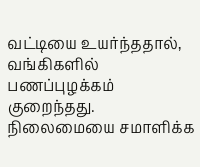வட்டியை உயர்ந்ததால், வங்கிகளில் பணப்புழக்கம் குறைந்தது. நிலைமையை சமாளிக்க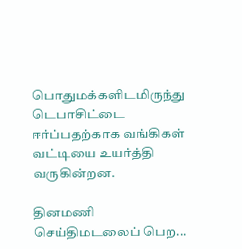பொதுமக்களிடமிருந்து டெபாசிட்டை ஈர்ப்பதற்காக வங்கிகள் வட்டியை உயர்த்தி வருகின்றன.

தினமணி செய்திமடலைப் பெற...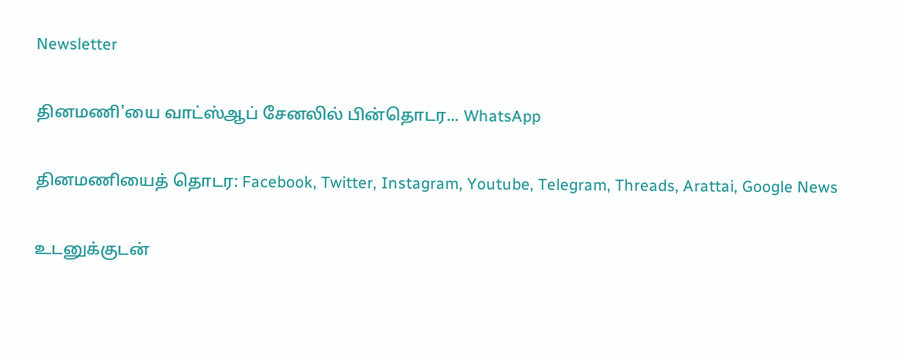Newsletter

தினமணி'யை வாட்ஸ்ஆப் சேனலில் பின்தொடர... WhatsApp

தினமணியைத் தொடர: Facebook, Twitter, Instagram, Youtube, Telegram, Threads, Arattai, Google News

உடனுக்குடன்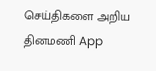செய்திகளை அறிய தினமணி App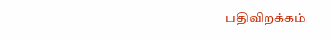பதிவிறக்கம்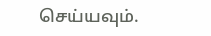செய்யவும்.